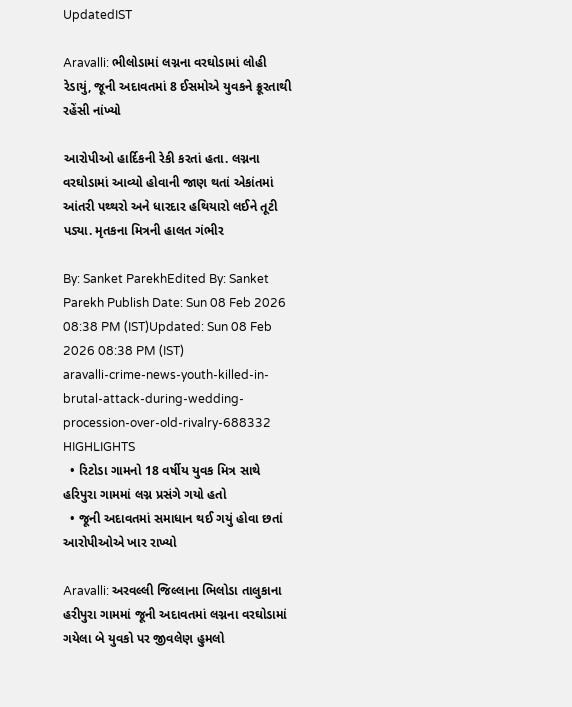UpdatedIST

Aravalli: ભીલોડામાં લગ્નના વરઘોડામાં લોહી રેડાયું, જૂની અદાવતમાં 8 ઈસમોએ યુવકને ક્રૂરતાથી રહેંસી નાંખ્યો

આરોપીઓ હાર્દિકની રેકી કરતાં હતા. લગ્નના વરઘોડામાં આવ્યો હોવાની જાણ થતાં એકાંતમાં આંતરી પથ્થરો અને ધારદાર હથિયારો લઈને તૂટી પડ્યા. મૃતકના મિત્રની હાલત ગંભીર

By: Sanket ParekhEdited By: Sanket Parekh Publish Date: Sun 08 Feb 2026 08:38 PM (IST)Updated: Sun 08 Feb 2026 08:38 PM (IST)
aravalli-crime-news-youth-killed-in-brutal-attack-during-wedding-procession-over-old-rivalry-688332
HIGHLIGHTS
  • રિટોડા ગામનો 18 વર્ષીય યુવક મિત્ર સાથે હરિપુરા ગામમાં લગ્ન પ્રસંગે ગયો હતો
  • જૂની અદાવતમાં સમાધાન થઈ ગયું હોવા છતાં આરોપીઓએ ખાર રાખ્યો

Aravalli: અરવલ્લી જિલ્લાના ભિલોડા તાલુકાના હરીપુરા ગામમાં જૂની અદાવતમાં લગ્નના વરઘોડામાં ગયેલા બે યુવકો પર જીવલેણ હુમલો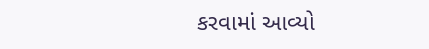કરવામાં આવ્યો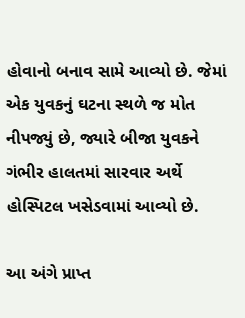હોવાનો બનાવ સામે આવ્યો છે. જેમાં એક યુવકનું ઘટના સ્થળે જ મોત નીપજ્યું છે, જ્યારે બીજા યુવકને ગંભીર હાલતમાં સારવાર અર્થે હોસ્પિટલ ખસેડવામાં આવ્યો છે.

આ અંગે પ્રાપ્ત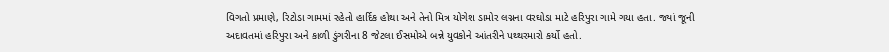વિગતો પ્રમાણે, રિટોડા ગામમાં રહેતો હાર્દિક હોથા અને તેનો મિત્ર યોગેશ ડામોર લગ્નના વરઘોડા માટે હરિપુરા ગામે ગયા હતા. જ્યાં જૂની અદાવતમાં હરિપુરા અને કાળી ડુંગરીના 8 જેટલા ઈસમોએ બન્ને યુવકોને આંતરીને પથ્થરમારો કર્યો હતો.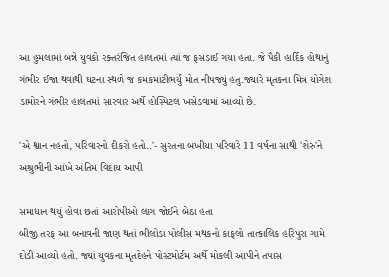આ હુમલામાં બન્ને યુવકો રક્તરંજિત હાલતમાં ત્યાં જ ફસડાઈ ગયા હતા. જે પૈકી હાર્દિક હોથાનું ગંભીર ઈજા થવાથી ઘટના સ્થળે જ કમકમાટીભર્યું મોત નીપજ્યું હતુ.જ્યારે મૃતકના મિત્ર યોગેશ ડામોરને ગંભીર હાલતમાં સારવાર અર્થે હોસ્પિટલ ખસેડવામાં આવ્યો છે.

'એ શ્વાન નહતો, પરિવારનો દીકરો હતો..'- સુરતના બખીયા પરિવારે 11 વર્ષના સાથી 'શેરુ'ને અશ્રુભીની આંખે અંતિમ વિદાય આપી

સમાધાન થયું હોવા છતાં આરોપીઓ લાગ જોઈને બેઠા હતા
બીજી તરફ આ બનાવની જાણ થતાં ભીલોડા પોલીસ મથકનો કાફલો તાત્કાલિક હરિપુરા ગામે દોડી આવ્યો હતો. જ્યાં યુવકના મૃતદેહને પોસ્ટમોર્ટમ અર્થે મોકલી આપીને તપાસ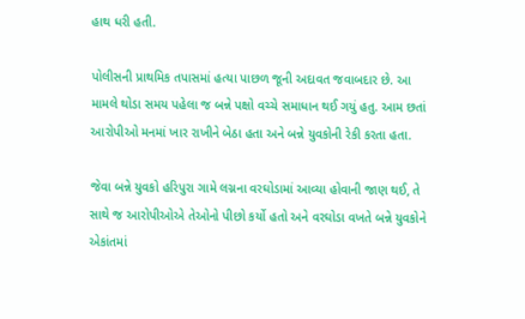હાથ ધરી હતી.

પોલીસની પ્રાથમિક તપાસમાં હત્યા પાછળ જૂની અદાવત જવાબદાર છે. આ મામલે થોડા સમય પહેલા જ બન્ને પક્ષો વચ્ચે સમાધાન થઈ ગયું હતુ. આમ છતાં આરોપીઓ મનમાં ખાર રાખીને બેઠા હતા અને બન્ને યુવકોની રેકી કરતા હતા.

જેવા બન્ને યુવકો હરિપુરા ગામે લગ્નના વરઘોડામાં આવ્યા હોવાની જાણ થઈ, તે સાથે જ આરોપીઓએ તેઓનો પીછો કર્યો હતો અને વરઘોડા વખતે બન્ને યુવકોને એકાંતમાં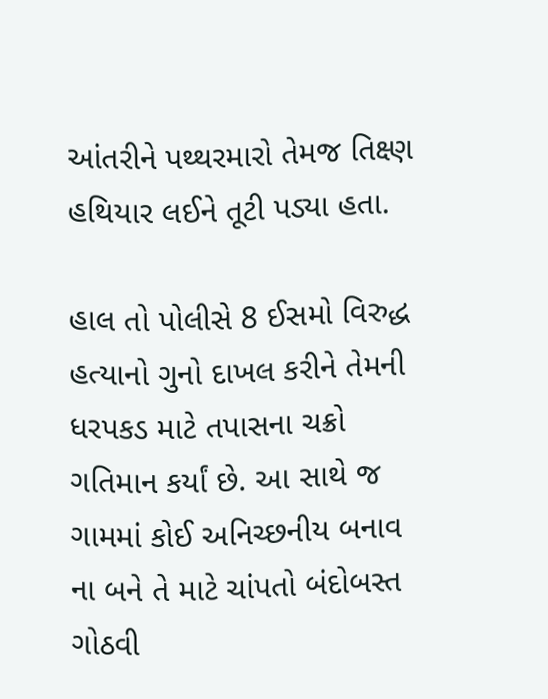આંતરીને પથ્થરમારો તેમજ તિક્ષ્ણ હથિયાર લઈને તૂટી પડ્યા હતા.

હાલ તો પોલીસે 8 ઈસમો વિરુદ્ધ હત્યાનો ગુનો દાખલ કરીને તેમની ધરપકડ માટે તપાસના ચક્રો ગતિમાન કર્યાં છે. આ સાથે જ ગામમાં કોઈ અનિચ્છનીય બનાવ ના બને તે માટે ચાંપતો બંદોબસ્ત ગોઠવી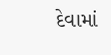દેવામાં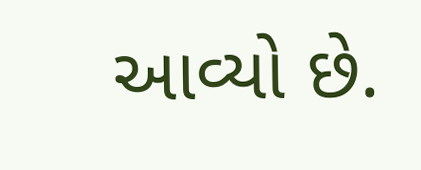આવ્યો છે.